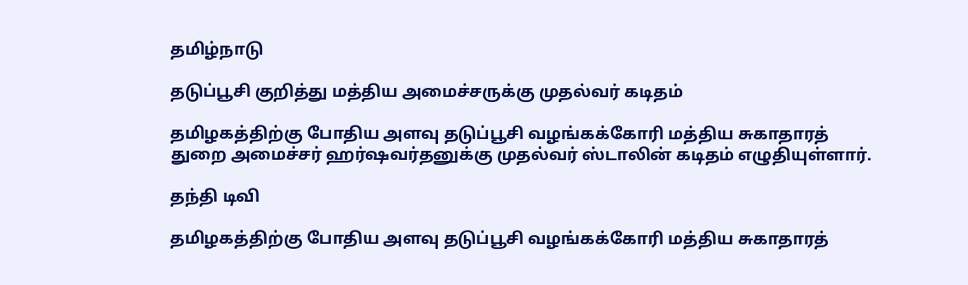தமிழ்நாடு

தடுப்பூசி குறித்து மத்திய அமைச்சருக்கு முதல்வர் கடிதம்

தமிழகத்திற்கு போதிய அளவு தடுப்பூசி வழங்கக்கோரி மத்திய சுகாதாரத் துறை அமைச்சர் ஹர்ஷவர்தனுக்கு முதல்வர் ஸ்டாலின் கடிதம் எழுதியுள்ளார்.

தந்தி டிவி

தமிழகத்திற்கு போதிய அளவு தடுப்பூசி வழங்கக்கோரி மத்திய சுகாதாரத்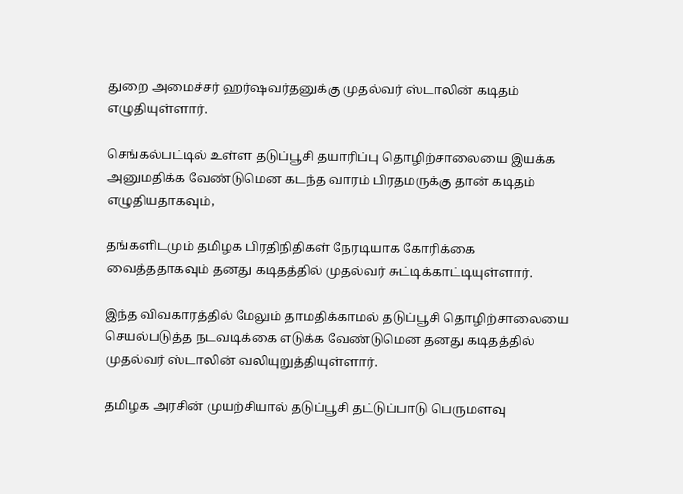துறை அமைச்சர் ஹர்ஷவர்தனுக்கு முதல்வர் ஸ்டாலின் கடிதம் எழுதியுள்ளார்.

செங்கல்பட்டில் உள்ள தடுப்பூசி தயாரிப்பு தொழிற்சாலையை இயக்க அனுமதிக்க வேண்டுமென கடந்த வாரம் பிரதமருக்கு தான் கடிதம் எழுதியதாகவும்,

தங்களிடமும் தமிழக பிரதிநிதிகள் நேரடியாக கோரிக்கை வைத்ததாகவும் தனது கடிதத்தில் முதல்வர் சுட்டிக்காட்டியுள்ளார்.

இந்த விவகாரத்தில் மேலும் தாமதிக்காமல் தடுப்பூசி தொழிற்சாலையை செயல்படுத்த நடவடிக்கை எடுக்க வேண்டுமென தனது கடிதத்தில் முதல்வர் ஸ்டாலின் வலியுறுத்தியுள்ளார்.

தமிழக அரசின் முயற்சியால் தடுப்பூசி தட்டுப்பாடு பெருமளவு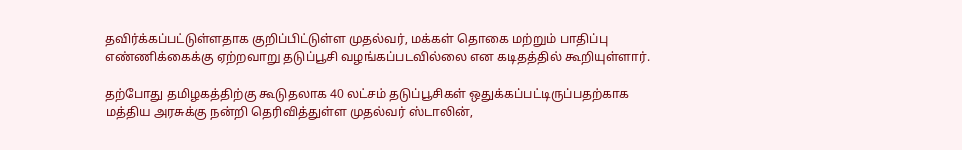தவிர்க்கப்பட்டுள்ளதாக குறிப்பிட்டுள்ள முதல்வர், மக்கள் தொகை மற்றும் பாதிப்பு எண்ணிக்கைக்கு ஏற்றவாறு தடுப்பூசி வழங்கப்படவில்லை என கடிதத்தில் கூறியுள்ளார்.

தற்போது தமிழகத்திற்கு கூடுதலாக 40 லட்சம் தடுப்பூசிகள் ஒதுக்கப்பட்டிருப்பதற்காக மத்திய அரசுக்கு நன்றி தெரிவித்துள்ள முதல்வர் ஸ்டாலின்,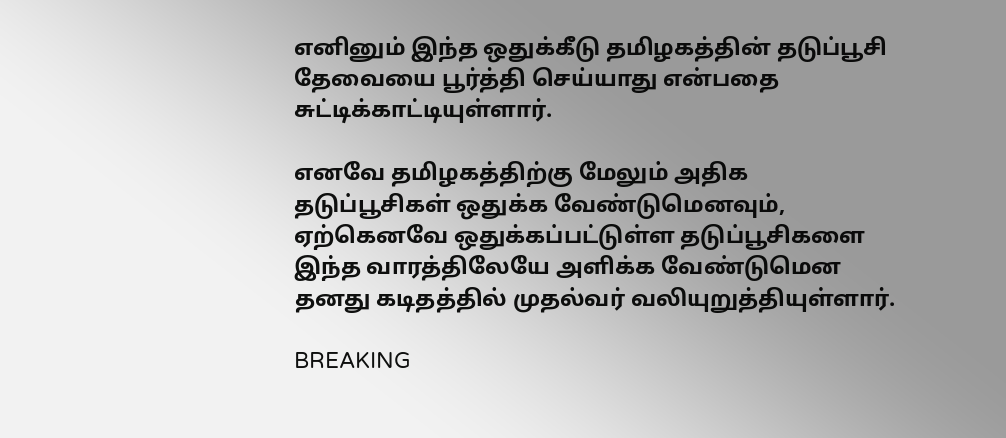எனினும் இந்த ஒதுக்கீடு தமிழகத்தின் தடுப்பூசி தேவையை பூர்த்தி செய்யாது என்பதை சுட்டிக்காட்டியுள்ளார்.

எனவே தமிழகத்திற்கு மேலும் அதிக தடுப்பூசிகள் ஒதுக்க வேண்டுமெனவும், ஏற்கெனவே ஒதுக்கப்பட்டுள்ள தடுப்பூசிகளை இந்த வாரத்திலேயே அளிக்க வேண்டுமென தனது கடிதத்தில் முதல்வர் வலியுறுத்தியுள்ளார்.

BREAKING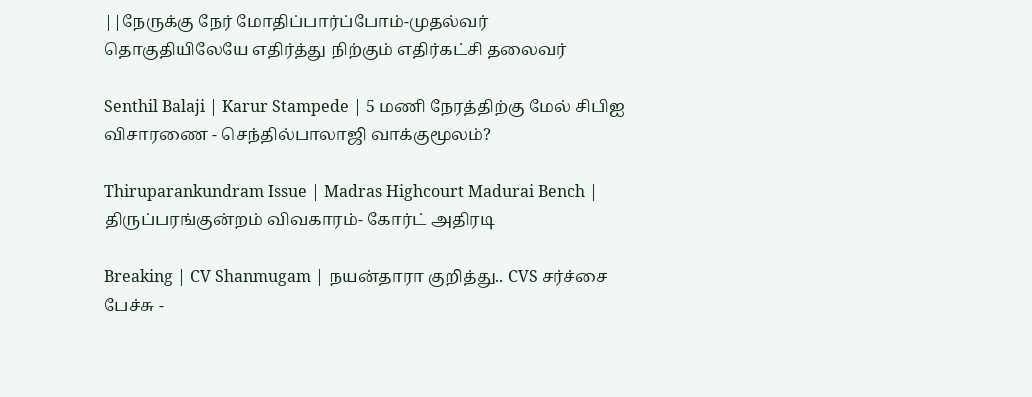||நேருக்கு நேர் மோதிப்பார்ப்போம்-முதல்வர் தொகுதியிலேயே எதிர்த்து நிற்கும் எதிர்கட்சி தலைவர்

Senthil Balaji | Karur Stampede | 5 மணி நேரத்திற்கு மேல் சிபிஐ விசாரணை - செந்தில்பாலாஜி வாக்குமூலம்?

Thiruparankundram Issue | Madras Highcourt Madurai Bench | திருப்பரங்குன்றம் விவகாரம்- கோர்ட் அதிரடி

Breaking | CV Shanmugam | நயன்தாரா குறித்து.. CVS சர்ச்சை பேச்சு -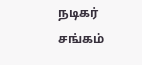நடிகர் சங்கம்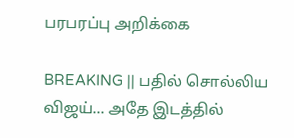பரபரப்பு அறிக்கை

BREAKING || பதில் சொல்லிய விஜய்... அதே இடத்தில்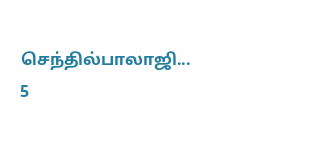செந்தில்பாலாஜி... 5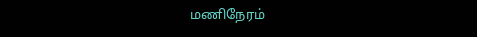மணிநேரம்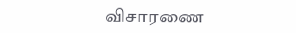விசாரணை